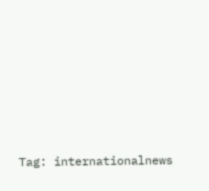Tag: internationalnews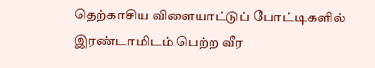தெற்காசிய விளையாட்டுப் போட்டிகளில் இரண்டாமிடம் பெற்ற வீர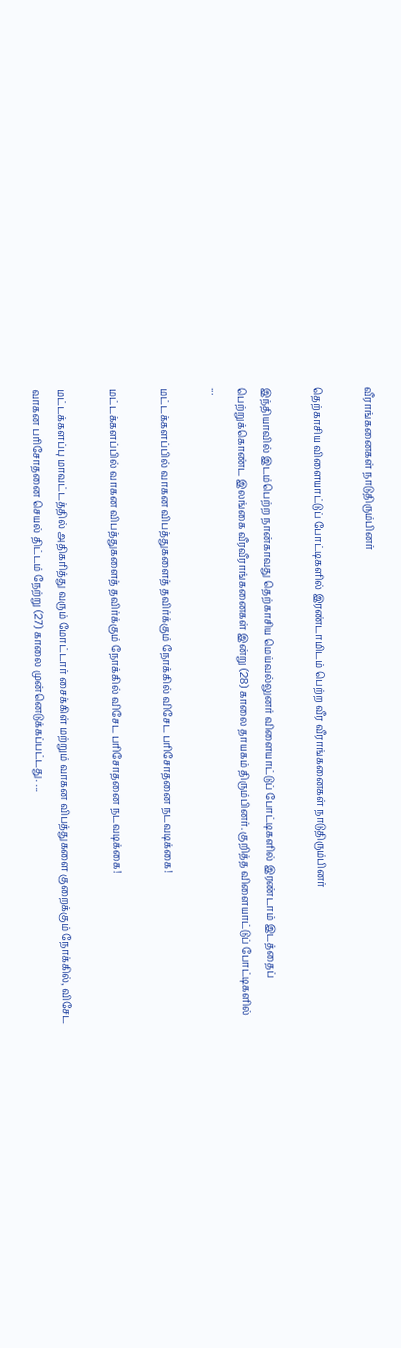வீராங்கனைகள் நாடுதிரும்பினர்

தெற்காசிய விளையாட்டுப் போட்டிகளில் இரண்டாமிடம் பெற்ற வீர வீராங்கனைகள் நாடுதிரும்பினர்

இந்தியாவில் இடம்பெற்ற நான்காவது தெற்காசிய மெய்வல்லுனர் விளையாட்டுப் போட்டிகளில் இரண்டாம் இடத்தைப் பெற்றுக்கொண்ட இலங்கை வீரவீராங்கனைகள் இன்று (28) காலை தாயகம் திரும்பினர். குறித்த விளையாட்டுப் போட்டிகளில் ...

மட்டக்களப்பில் வாகன விபத்துகளைத் தவிர்க்கும் நோக்கில் விசேட பரிசோதனை நடவடிக்கை!

மட்டக்களப்பில் வாகன விபத்துகளைத் தவிர்க்கும் நோக்கில் விசேட பரிசோதனை நடவடிக்கை!

மட்டக்களப்பு மாவட்டத்தில் அதிகரித்து வரும் மோட்டார் சைக்கிள் மற்றும் வாகன விபத்துகளை குறைக்கும் நோக்கில், விசேட வாகன பரிசோதனை செயல் திட்டம் நேற்று (27) காலை முன்னெடுக்கப்பட்டது. ...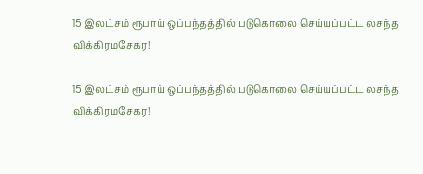15 இலட்சம் ரூபாய் ஒப்பந்தத்தில் படுகொலை செய்யப்பட்ட லசந்த விக்கிரமசேகர!

15 இலட்சம் ரூபாய் ஒப்பந்தத்தில் படுகொலை செய்யப்பட்ட லசந்த விக்கிரமசேகர!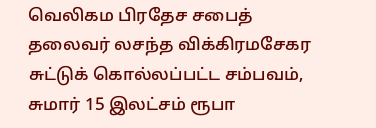வெலிகம பிரதேச சபைத் தலைவர் லசந்த விக்கிரமசேகர சுட்டுக் கொல்லப்பட்ட சம்பவம், சுமார் 15 இலட்சம் ரூபா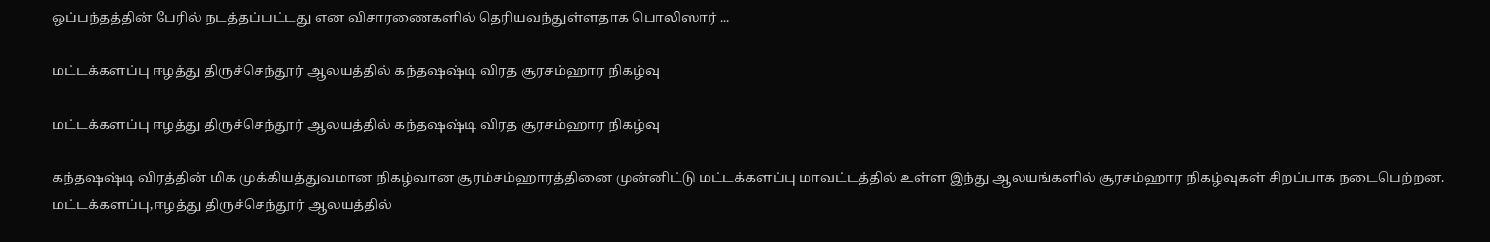ஒப்பந்தத்தின் பேரில் நடத்தப்பட்டது என விசாரணைகளில் தெரியவந்துள்ளதாக பொலிஸார் ...

மட்டக்களப்பு ஈழத்து திருச்செந்தூர் ஆலயத்தில் கந்தஷஷ்டி விரத சூரசம்ஹார நிகழ்வு

மட்டக்களப்பு ஈழத்து திருச்செந்தூர் ஆலயத்தில் கந்தஷஷ்டி விரத சூரசம்ஹார நிகழ்வு

கந்தஷஷ்டி விரத்தின் மிக முக்கியத்துவமான நிகழ்வான சூரம்சம்ஹாரத்தினை முன்னிட்டு மட்டக்களப்பு மாவட்டத்தில் உள்ள இந்து ஆலயங்களில் சூரசம்ஹார நிகழ்வுகள் சிறப்பாக நடைபெற்றன. மட்டக்களப்பு,ஈழத்து திருச்செந்தூர் ஆலயத்தில்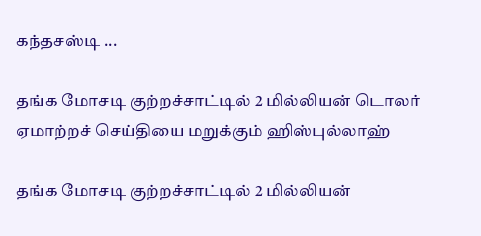கந்தசஸ்டி ...

தங்க மோசடி குற்றச்சாட்டில் 2 மில்லியன் டொலர் ஏமாற்றச் செய்தியை மறுக்கும் ஹிஸ்புல்லாஹ்

தங்க மோசடி குற்றச்சாட்டில் 2 மில்லியன்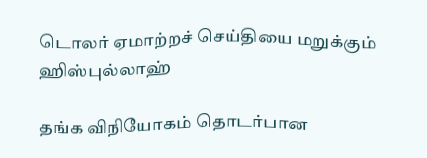டொலர் ஏமாற்றச் செய்தியை மறுக்கும் ஹிஸ்புல்லாஹ்

தங்க விநியோகம் தொடர்பான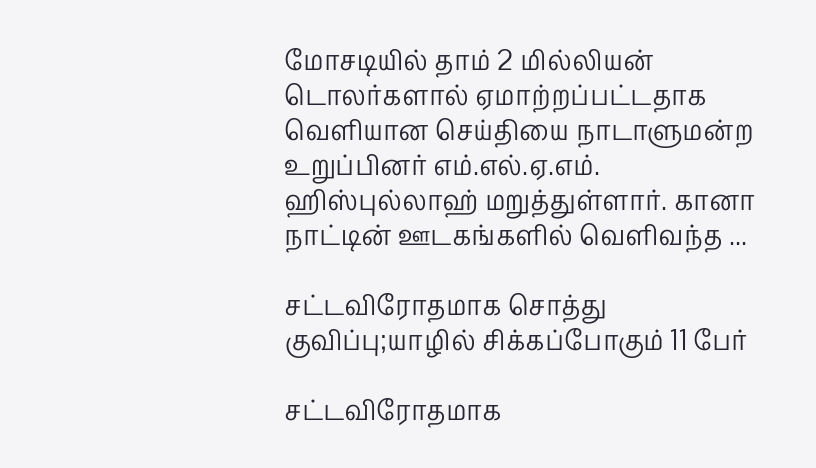மோசடியில் தாம் 2 மில்லியன் டொலர்களால் ஏமாற்றப்பட்டதாக வெளியான செய்தியை நாடாளுமன்ற உறுப்பினர் எம்.எல்.ஏ.எம். ஹிஸ்புல்லாஹ் மறுத்துள்ளார். கானா நாட்டின் ஊடகங்களில் வெளிவந்த ...

சட்டவிரோதமாக சொத்து குவிப்பு;யாழில் சிக்கப்போகும் 11 பேர்

சட்டவிரோதமாக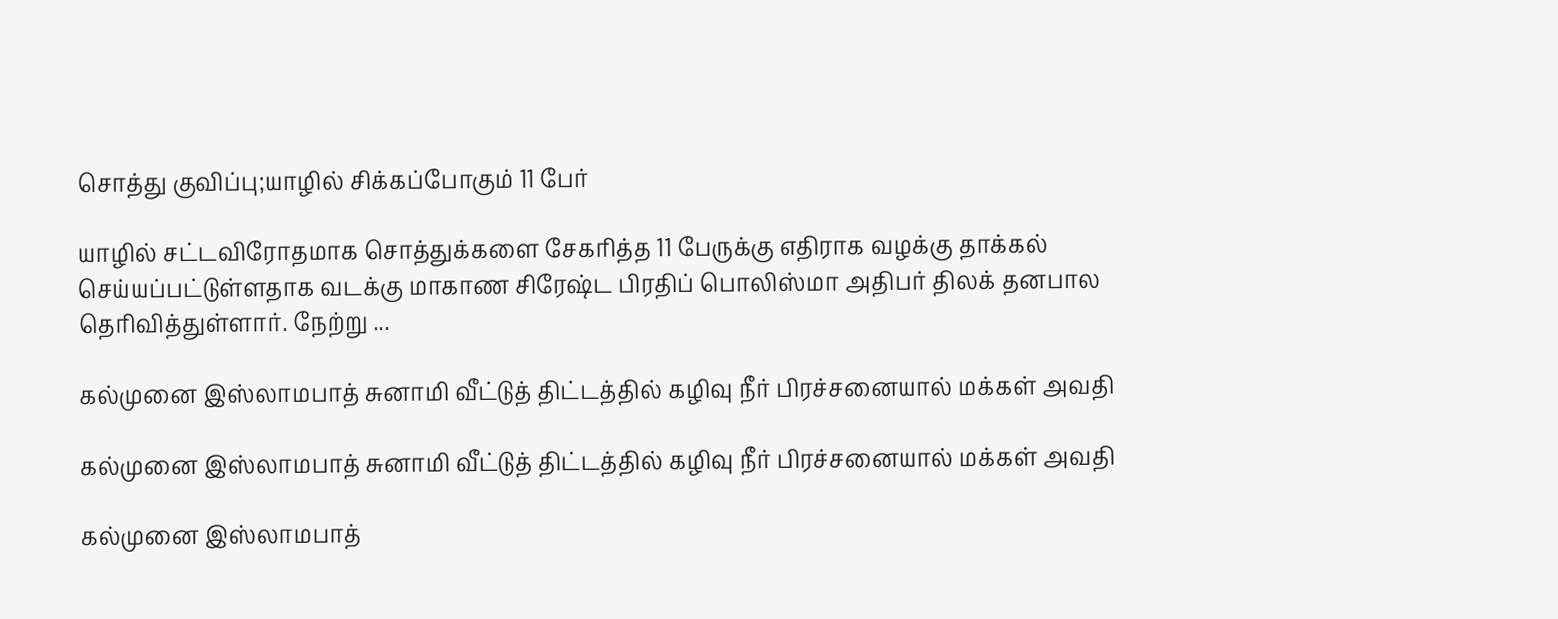சொத்து குவிப்பு;யாழில் சிக்கப்போகும் 11 பேர்

யாழில் சட்டவிரோதமாக சொத்துக்களை சேகரித்த 11 பேருக்கு எதிராக வழக்கு தாக்கல் செய்யப்பட்டுள்ளதாக வடக்கு மாகாண சிரேஷ்ட பிரதிப் பொலிஸ்மா அதிபர் திலக் தனபால தெரிவித்துள்ளார். நேற்று ...

கல்முனை இஸ்லாமபாத் சுனாமி வீட்டுத் திட்டத்தில் கழிவு நீர் பிரச்சனையால் மக்கள் அவதி

கல்முனை இஸ்லாமபாத் சுனாமி வீட்டுத் திட்டத்தில் கழிவு நீர் பிரச்சனையால் மக்கள் அவதி

கல்முனை இஸ்லாமபாத்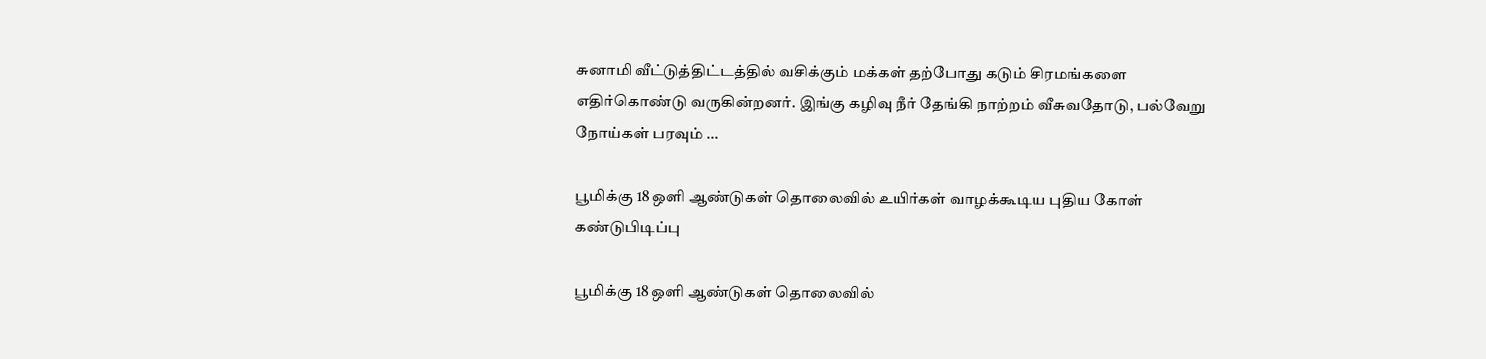சுனாமி வீட்டுத்திட்டத்தில் வசிக்கும் மக்கள் தற்போது கடும் சிரமங்களை எதிர்கொண்டு வருகின்றனர். இங்கு கழிவு நீர் தேங்கி நாற்றம் வீசுவதோடு, பல்வேறு நோய்கள் பரவும் ...

பூமிக்கு 18 ஒளி ஆண்டுகள் தொலைவில் உயிர்கள் வாழக்கூடிய புதிய கோள் கண்டுபிடிப்பு

பூமிக்கு 18 ஒளி ஆண்டுகள் தொலைவில்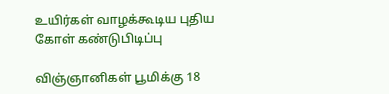உயிர்கள் வாழக்கூடிய புதிய கோள் கண்டுபிடிப்பு

விஞ்ஞானிகள் பூமிக்கு 18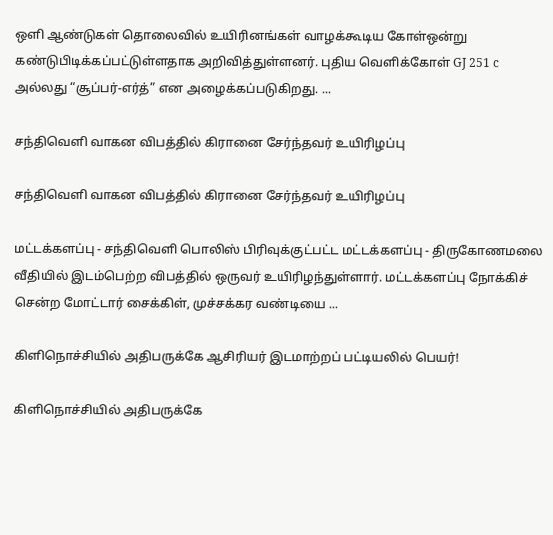ஒளி ஆண்டுகள் தொலைவில் உயிரினங்கள் வாழக்கூடிய கோள்ஒன்று கண்டுபிடிக்கப்பட்டுள்ளதாக அறிவித்துள்ளனர். புதிய வெளிக்கோள் GJ 251 c அல்லது “சூப்பர்-எர்த்” என அழைக்கப்படுகிறது. ...

சந்திவெளி வாகன விபத்தில் கிரானை சேர்ந்தவர் உயிரிழப்பு

சந்திவெளி வாகன விபத்தில் கிரானை சேர்ந்தவர் உயிரிழப்பு

மட்டக்களப்பு - சந்திவெளி பொலிஸ் பிரிவுக்குட்பட்ட மட்டக்களப்பு - திருகோணமலை வீதியில் இடம்பெற்ற விபத்தில் ஒருவர் உயிரிழந்துள்ளார். மட்டக்களப்பு நோக்கிச் சென்ற மோட்டார் சைக்கிள், முச்சக்கர வண்டியை ...

கிளிநொச்சியில் அதிபருக்கே ஆசிரியர் இடமாற்றப் பட்டியலில் பெயர்!

கிளிநொச்சியில் அதிபருக்கே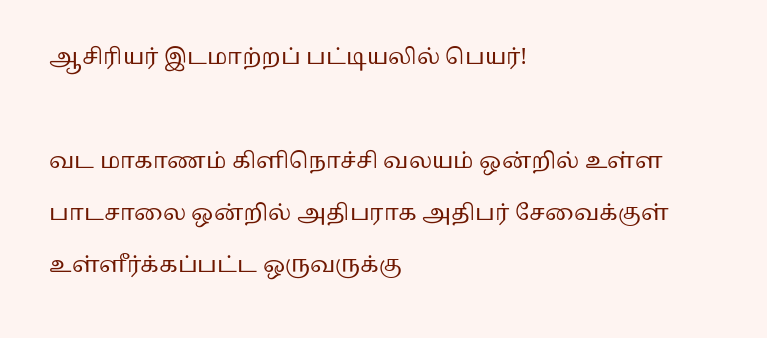ஆசிரியர் இடமாற்றப் பட்டியலில் பெயர்!

வட மாகாணம் கிளிநொச்சி வலயம் ஒன்றில் உள்ள பாடசாலை ஒன்றில் அதிபராக அதிபர் சேவைக்குள் உள்ளீர்க்கப்பட்ட ஒருவருக்கு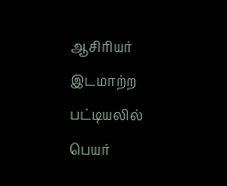ஆசிரியர் இடமாற்ற பட்டியலில் பெயர்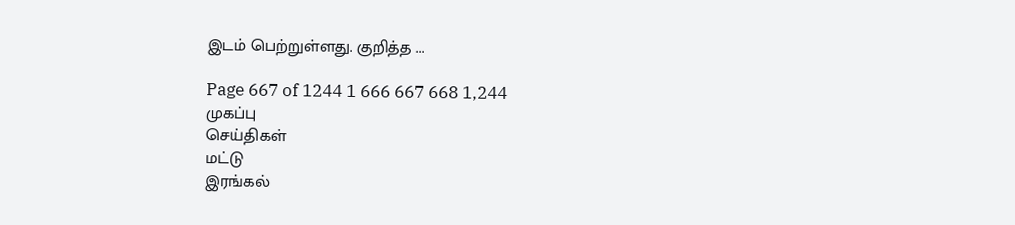இடம் பெற்றுள்ளது. குறித்த ...

Page 667 of 1244 1 666 667 668 1,244
முகப்பு
செய்திகள்
மட்டு
இரங்கல்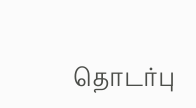தொடர்பு